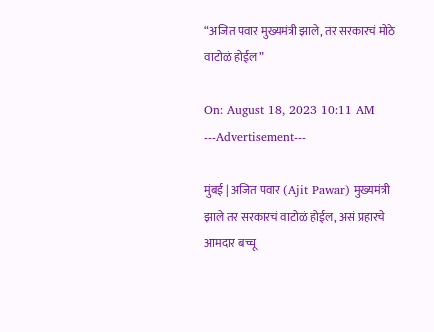“अजित पवार मुख्यमंत्री झाले, तर सरकारचं मोठे वाटोळं होईल”

On: August 18, 2023 10:11 AM
---Advertisement---

मुंबई | अजित पवार (Ajit Pawar) मुख्यमंत्री झाले तर सरकारचं वाटोळं होईल, असं प्रहारचे आमदार बच्चू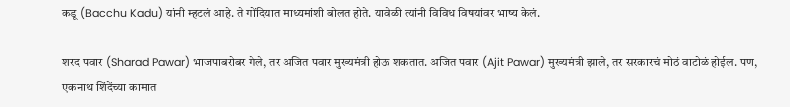कडू (Bacchu Kadu) यांनी म्हटलं आहे. ते गोंदियात माध्यमांशी बोलत होते. यावेळी त्यांनी विविध विषयांवर भाष्य केलं.

शरद पवार (Sharad Pawar) भाजपाबरोबर गेले, तर अजित पवार मुख्यमंत्री होऊ शकतात. अजित पवार (Ajit Pawar) मुख्यमंत्री झाले, तर सरकारचं मोठं वाटोळं होईल. पण, एकनाथ शिंदेंच्या कामात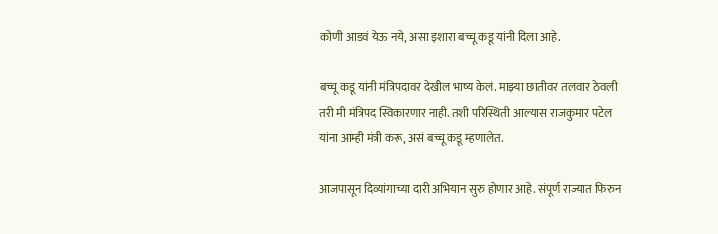कोणी आडवं येऊ नये, असा इशारा बच्चू कडू यांनी दिला आहे.

बच्चू कडू यांनी मंत्रिपदावर देखील भाष्य केलं. माझ्या छातीवर तलवार ठेवली तरी मी मंत्रिपद स्विकारणार नाही. तशी परिस्थिती आल्यास राजकुमार पटेल यांना आम्ही मंत्री करू, असं बच्चू कडू म्हणालेत.

आजपासून दिव्यांगाच्या दारी अभियान सुरु होणार आहे. संपूर्ण राज्यात फिरुन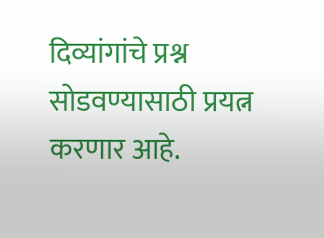दिव्यांगांचे प्रश्न सोडवण्यासाठी प्रयत्न करणार आहे.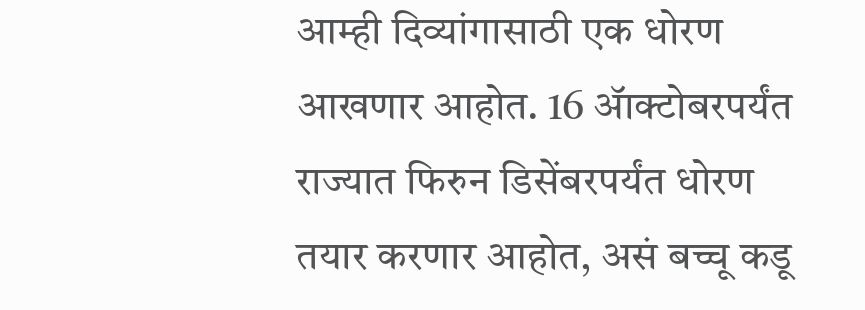आम्ही दिव्यांगासाठी एक धोरण आखणार आहोत. 16 ॲाक्टोबरपर्यंत राज्यात फिरुन डिसेंबरपर्यंत धोरण तयार करणार आहोत, असं बच्चू कडू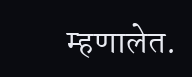म्हणालेत.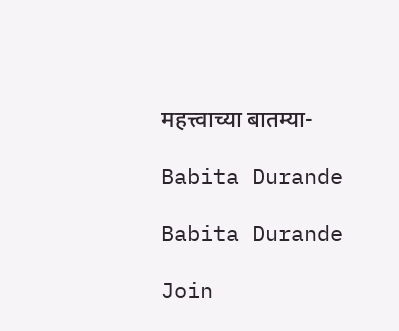महत्त्वाच्या बातम्या-

Babita Durande

Babita Durande

Join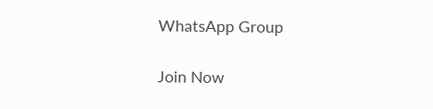WhatsApp Group

Join Now